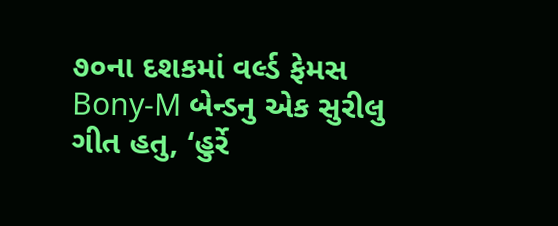૭૦ના દશકમાં વર્લ્ડ ફેમસ Bony-M બેન્ડનુ એક સુરીલુ ગીત હતુ, ‘હુર્રે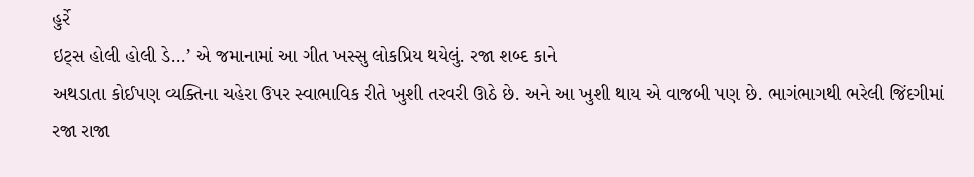હુર્રે
ઇટ્સ હોલી હોલી ડે...’ એ જમાનામાં આ ગીત ખસ્સુ લોકપ્રિય થયેલું. રજા શબ્દ કાને
અથડાતા કોઈપણ વ્યક્તિના ચહેરા ઉપર સ્વાભાવિક રીતે ખુશી તરવરી ઊઠે છે. અને આ ખુશી થાય એ વાજબી પણ છે. ભાગંભાગથી ભરેલી જિંદગીમાં રજા રાજા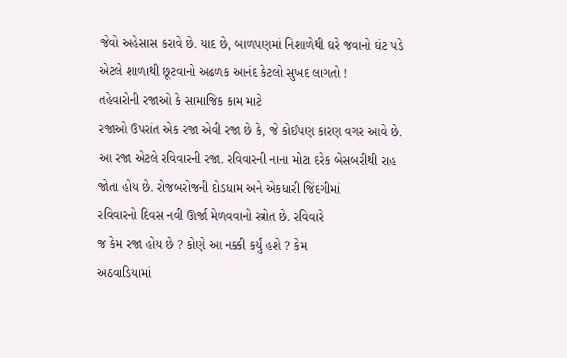જેવો અહેસાસ કરાવે છે. યાદ છે, બાળપણમાં નિશાળેથી ઘરે જવાનો ઘંટ પડે
એટલે શાળાથી છૂટવાનો અઢળક આનંદ કેટલો સુખદ લાગતો !
તહેવારોની રજાઓ કે સામાજિક કામ માટે
રજાઓ ઉપરાંત એક રજા એવી રજા છે કે, જે કોઈપણ કારણ વગર આવે છે. આ રજા એટલે રવિવારની રજા. રવિવારની નાના મોટા દરેક બેસબરીથી રાહ
જોતા હોય છે. રોજબરોજની દોડધામ અને એકધારી જિંદગીમાં
રવિવારનો દિવસ નવી ઊર્જા મેળવવાનો સ્ત્રોત છે. રવિવારે
જ કેમ રજા હોય છે ? કોણે આ નક્કી કર્યું હશે ? કેમ
અઠવાડિયામાં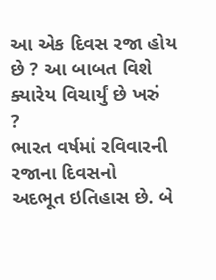આ એક દિવસ રજા હોય છે ? આ બાબત વિશે ક્યારેય વિચાર્યું છે ખરું
?
ભારત વર્ષમાં રવિવારની રજાના દિવસનો
અદભૂત ઇતિહાસ છે. બે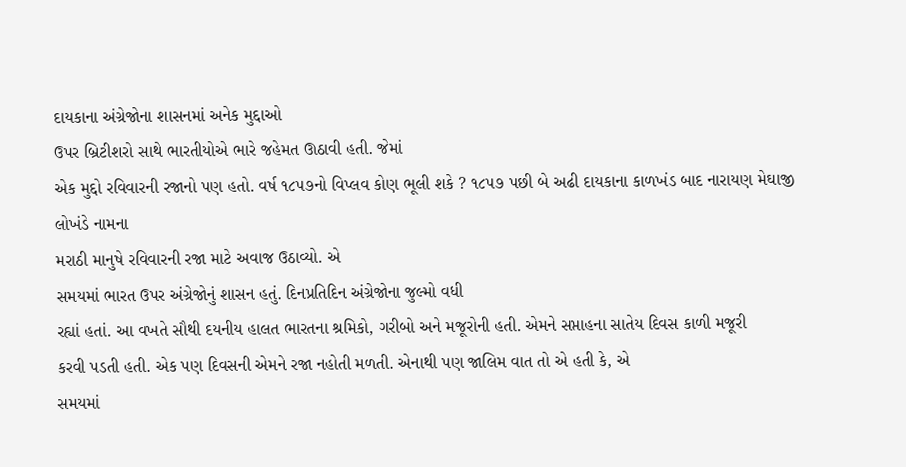દાયકાના અંગ્રેજોના શાસનમાં અનેક મુદ્દાઓ
ઉપર બ્રિટીશરો સાથે ભારતીયોએ ભારે જહેમત ઊઠાવી હતી. જેમાં
એક મુદ્દો રવિવારની રજાનો પણ હતો. વર્ષ ૧૮૫૭નો વિપ્લવ કોણ ભૂલી શકે ? ૧૮૫૭ પછી બે અઢી દાયકાના કાળખંડ બાદ નારાયણ મેઘાજી લોખંડે નામના
મરાઠી માનુષે રવિવારની રજા માટે અવાજ ઉઠાવ્યો. એ
સમયમાં ભારત ઉપર અંગ્રેજોનું શાસન હતું. દિનપ્રતિદિન અંગ્રેજોના જુલ્મો વધી
રહ્યાં હતાં. આ વખતે સૌથી દયનીય હાલત ભારતના શ્રમિકો, ગરીબો અને મજૂરોની હતી. એમને સપ્તાહના સાતેય દિવસ કાળી મજૂરી
કરવી પડતી હતી. એક પણ દિવસની એમને રજા નહોતી મળતી. એનાથી પણ જાલિમ વાત તો એ હતી કે, એ
સમયમાં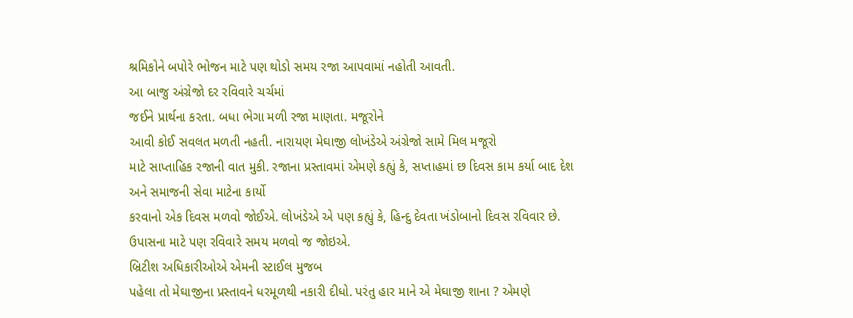શ્રમિકોને બપોરે ભોજન માટે પણ થોડો સમય રજા આપવામાં નહોતી આવતી.
આ બાજુ અંગ્રેજો દર રવિવારે ચર્ચમાં
જઈને પ્રાર્થના કરતા. બધા ભેગા મળી રજા માણતા. મજૂરોને
આવી કોઈ સવલત મળતી નહતી. નારાયણ મેઘાજી લોખંડેએ અંગ્રેજો સામે મિલ મજૂરો
માટે સાપ્તાહિક રજાની વાત મુકી. રજાના પ્રસ્તાવમાં એમણે કહ્યું કે, સપ્તાહમાં છ દિવસ કામ કર્યા બાદ દેશ અને સમાજની સેવા માટેના કાર્યો
કરવાનો એક દિવસ મળવો જોઈએ. લોખંડેએ એ પણ કહ્યું કે, હિન્દુ દેવતા ખંડોબાનો દિવસ રવિવાર છે.
ઉપાસના માટે પણ રવિવારે સમય મળવો જ જોઇએ.
બ્રિટીશ અધિકારીઓએ એમની સ્ટાઈલ મુજબ
પહેલા તો મેઘાજીના પ્રસ્તાવને ધરમૂળથી નકારી દીધો. પરંતુ હાર માને એ મેઘાજી શાના ? એમણે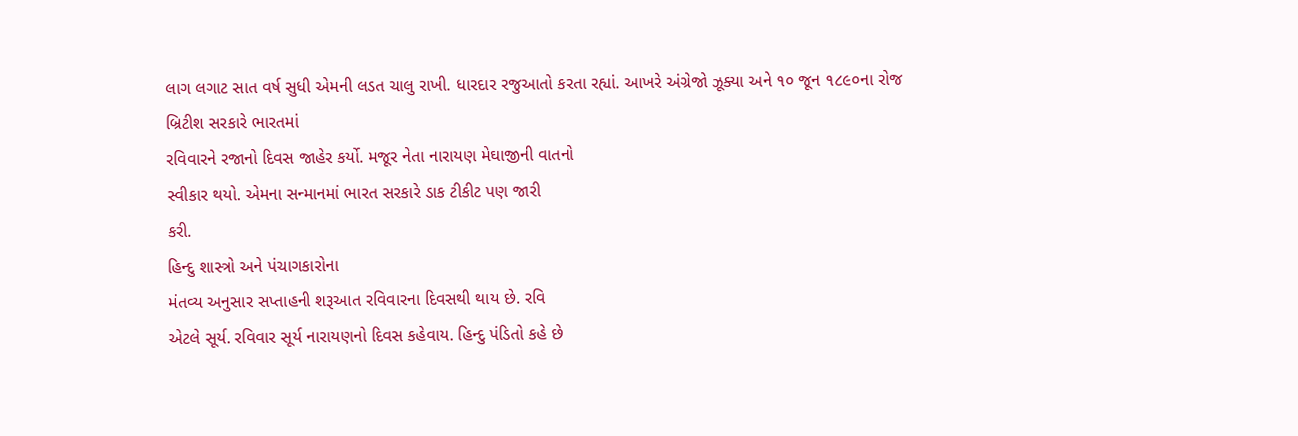લાગ લગાટ સાત વર્ષ સુધી એમની લડત ચાલુ રાખી. ધારદાર રજુઆતો કરતા રહ્યાં. આખરે અંગ્રેજો ઝૂક્યા અને ૧૦ જૂન ૧૮૯૦ના રોજ બ્રિટીશ સરકારે ભારતમાં
રવિવારને રજાનો દિવસ જાહેર કર્યો. મજૂર નેતા નારાયણ મેઘાજીની વાતનો
સ્વીકાર થયો. એમના સન્માનમાં ભારત સરકારે ડાક ટીકીટ પણ જારી
કરી.
હિન્દુ શાસ્ત્રો અને પંચાગકારોના
મંતવ્ય અનુસાર સપ્તાહની શરૂઆત રવિવારના દિવસથી થાય છે. રવિ
એટલે સૂર્ય. રવિવાર સૂર્ય નારાયણનો દિવસ કહેવાય. હિન્દુ પંડિતો કહે છે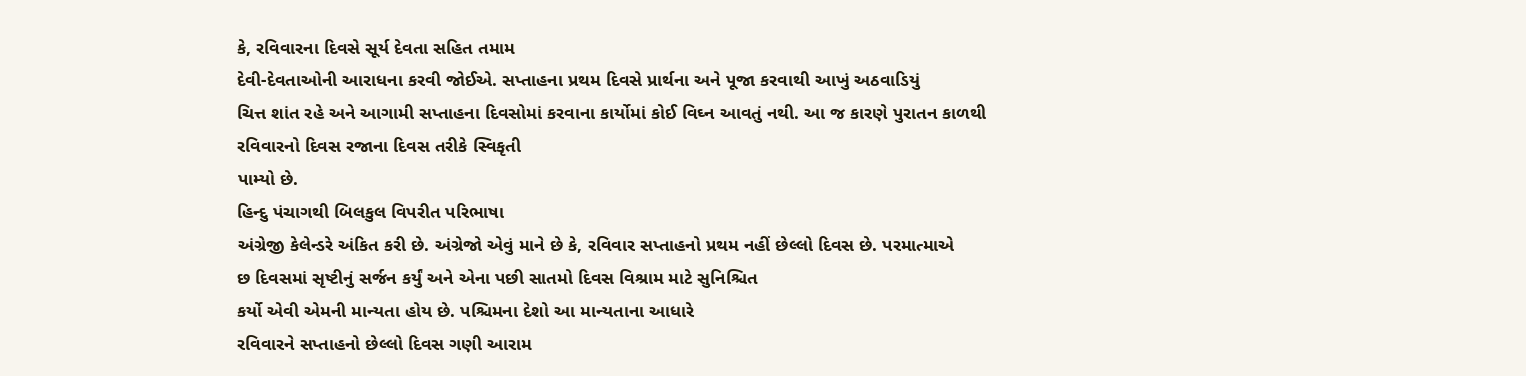કે, રવિવારના દિવસે સૂર્ય દેવતા સહિત તમામ
દેવી-દેવતાઓની આરાધના કરવી જોઈએ. સપ્તાહના પ્રથમ દિવસે પ્રાર્થના અને પૂજા કરવાથી આખું અઠવાડિયું
ચિત્ત શાંત રહે અને આગામી સપ્તાહના દિવસોમાં કરવાના કાર્યોમાં કોઈ વિઘ્ન આવતું નથી. આ જ કારણે પુરાતન કાળથી રવિવારનો દિવસ રજાના દિવસ તરીકે સ્વિકૃતી
પામ્યો છે.
હિન્દુ પંચાગથી બિલકુલ વિપરીત પરિભાષા
અંગ્રેજી કેલેન્ડરે અંકિત કરી છે. અંગ્રેજો એવું માને છે કે, રવિવાર સપ્તાહનો પ્રથમ નહીં છેલ્લો દિવસ છે. પરમાત્માએ
છ દિવસમાં સૃષ્ટીનું સર્જન કર્યું અને એના પછી સાતમો દિવસ વિશ્રામ માટે સુનિશ્ચિત
કર્યો એવી એમની માન્યતા હોય છે. પશ્ચિમના દેશો આ માન્યતાના આધારે
રવિવારને સપ્તાહનો છેલ્લો દિવસ ગણી આરામ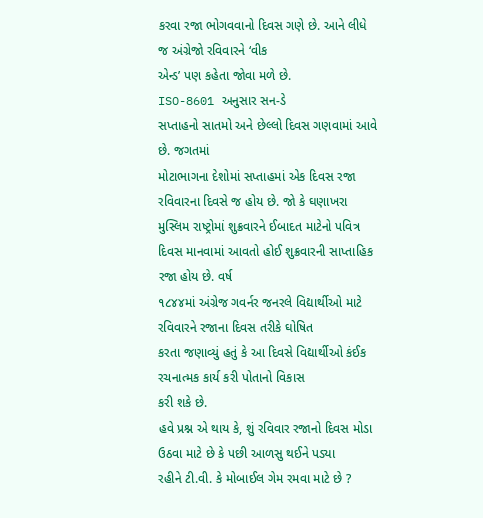કરવા રજા ભોગવવાનો દિવસ ગણે છે. આને લીધે જ અંગ્રેજો રવિવારને ‘વીક
એન્ડ’ પણ કહેતા જોવા મળે છે.
ISO-8601 અનુસાર સન-ડે
સપ્તાહનો સાતમો અને છેલ્લો દિવસ ગણવામાં આવે છે. જગતમાં
મોટાભાગના દેશોમાં સપ્તાહમાં એક દિવસ રજા રવિવારના દિવસે જ હોય છે. જો કે ઘણાખરા મુસ્લિમ રાષ્ટ્રોમાં શુક્રવારને ઈબાદત માટેનો પવિત્ર
દિવસ માનવામાં આવતો હોઈ શુક્રવારની સાપ્તાહિક રજા હોય છે. વર્ષ
૧૮૪૪માં અંગ્રેજ ગવર્નર જનરલે વિદ્યાર્થીઓ માટે રવિવારને રજાના દિવસ તરીકે ઘોષિત
કરતા જણાવ્યું હતું કે આ દિવસે વિદ્યાર્થીઓ કંઈક રચનાત્મક કાર્ય કરી પોતાનો વિકાસ
કરી શકે છે.
હવે પ્રશ્ન એ થાય કે, શું રવિવાર રજાનો દિવસ મોડા ઉઠવા માટે છે કે પછી આળસુ થઈને પડ્યા
રહીને ટી.વી. કે મોબાઈલ ગેમ રમવા માટે છે ?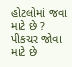હોટલોમાં જવા માટે છે ? પીકચર જોવા માટે છે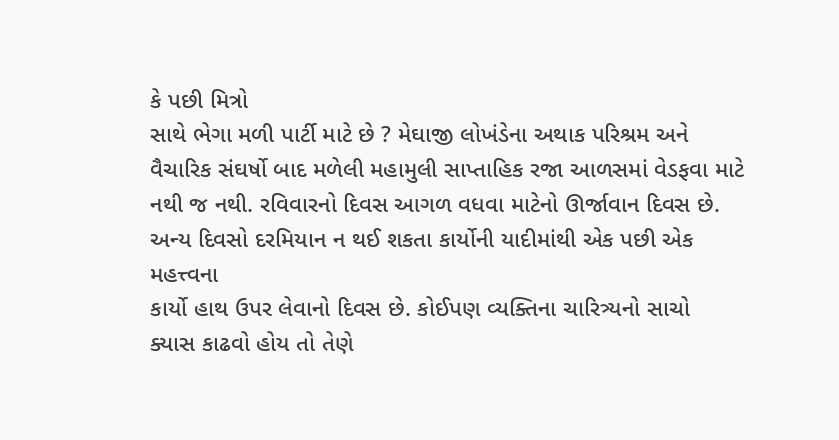કે પછી મિત્રો
સાથે ભેગા મળી પાર્ટી માટે છે ? મેઘાજી લોખંડેના અથાક પરિશ્રમ અને
વૈચારિક સંઘર્ષો બાદ મળેલી મહામુલી સાપ્તાહિક રજા આળસમાં વેડફવા માટે નથી જ નથી. રવિવારનો દિવસ આગળ વધવા માટેનો ઊર્જાવાન દિવસ છે. અન્ય દિવસો દરમિયાન ન થઈ શકતા કાર્યોની યાદીમાંથી એક પછી એક મહત્ત્વના
કાર્યો હાથ ઉપર લેવાનો દિવસ છે. કોઈપણ વ્યક્તિના ચારિત્ર્યનો સાચો
ક્યાસ કાઢવો હોય તો તેણે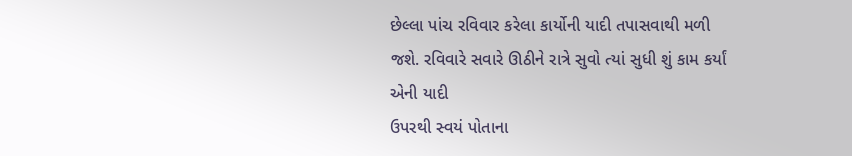છેલ્લા પાંચ રવિવાર કરેલા કાર્યોની યાદી તપાસવાથી મળી જશે. રવિવારે સવારે ઊઠીને રાત્રે સુવો ત્યાં સુધી શું કામ કર્યાં એની યાદી
ઉપરથી સ્વયં પોતાના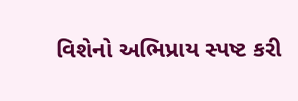વિશેનો અભિપ્રાય સ્પષ્ટ કરી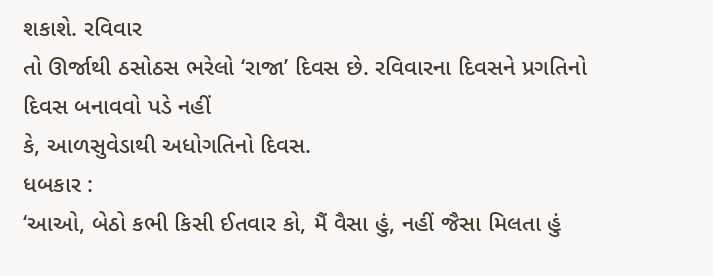શકાશે. રવિવાર
તો ઊર્જાથી ઠસોઠસ ભરેલો ‘રાજા’ દિવસ છે. રવિવારના દિવસને પ્રગતિનો દિવસ બનાવવો પડે નહીં
કે, આળસુવેડાથી અધોગતિનો દિવસ.
ધબકાર :
‘આઓ, બેઠો કભી કિસી ઈતવાર કો, મૈં વૈસા હું, નહીં જૈસા મિલતા હું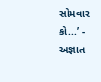સોમવાર કો...’ - અજ્ઞાત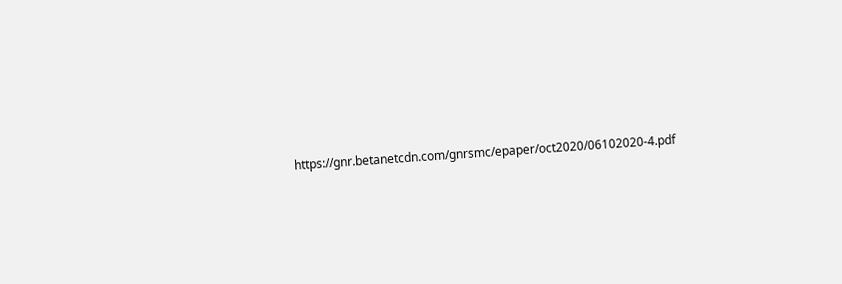https://gnr.betanetcdn.com/gnrsmc/epaper/oct2020/06102020-4.pdf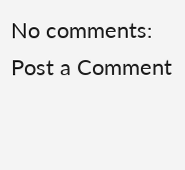No comments:
Post a Comment